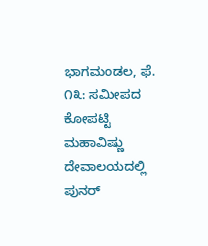ಭಾಗಮಂಡಲ, ಫೆ. ೧೩: ಸಮೀಪದ ಕೋಪಟ್ಟಿ ಮಹಾವಿಷ್ಣು ದೇವಾಲಯದಲ್ಲಿ ಪುನರ್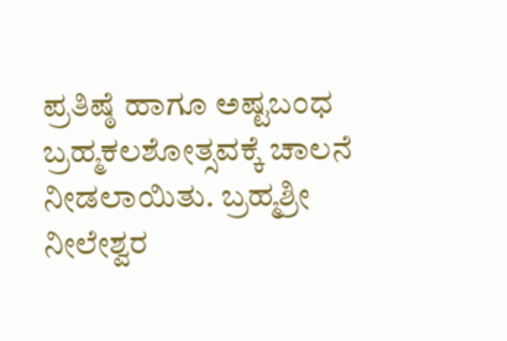ಪ್ರತಿಷ್ಠೆ ಹಾಗೂ ಅಷ್ಟಬಂಧ ಬ್ರಹ್ಮಕಲಶೋತ್ಸವಕ್ಕೆ ಚಾಲನೆ ನೀಡಲಾಯಿತು. ಬ್ರಹ್ಮಶ್ರೀ ನೀಲೇಶ್ವರ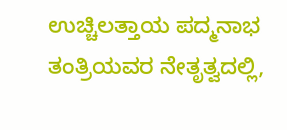ಉಚ್ಚಿಲತ್ತಾಯ ಪದ್ಮನಾಭ ತಂತ್ರಿಯವರ ನೇತೃತ್ವದಲ್ಲಿ,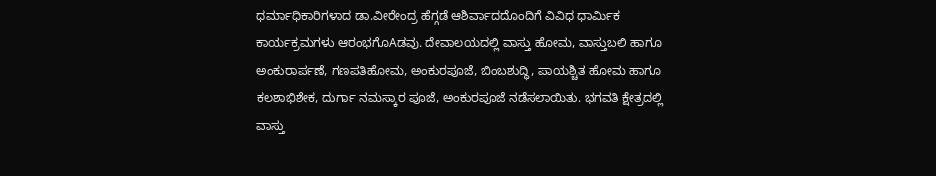ಧರ್ಮಾಧಿಕಾರಿಗಳಾದ ಡಾ.ವೀರೇಂದ್ರ ಹೆಗ್ಗಡೆ ಆಶಿರ್ವಾದದೊಂದಿಗೆ ವಿವಿಧ ಧಾರ್ಮಿಕ ಕಾರ್ಯಕ್ರಮಗಳು ಆರಂಭಗೊAಡವು. ದೇವಾಲಯದಲ್ಲಿ ವಾಸ್ತು ಹೋಮ, ವಾಸ್ತುಬಲಿ ಹಾಗೂ ಅಂಕುರಾರ್ಪಣೆ, ಗಣಪತಿಹೋಮ, ಅಂಕುರಪೂಜೆ, ಬಿಂಬಶುದ್ಧಿ, ಪಾಯಶ್ಚಿತ ಹೋಮ ಹಾಗೂ ಕಲಶಾಭಿಶೇಕ, ದುರ್ಗಾ ನಮಸ್ಕಾರ ಪೂಜೆ, ಅಂಕುರಪೂಜೆ ನಡೆಸಲಾಯಿತು. ಭಗವತಿ ಕ್ಷೇತ್ರದಲ್ಲಿ ವಾಸ್ತು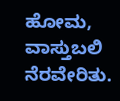ಹೋಮ, ವಾಸ್ತುಬಲಿ ನೆರವೇರಿತು.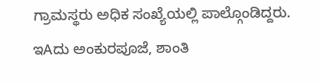ಗ್ರಾಮಸ್ಥರು ಅಧಿಕ ಸಂಖ್ಯೆಯಲ್ಲಿ ಪಾಲ್ಗೊಂಡಿದ್ದರು.
ಇAದು ಅಂಕುರಪೂಜೆ, ಶಾಂತಿ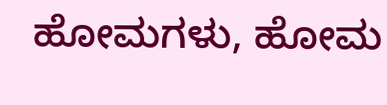ಹೋಮಗಳು, ಹೋಮ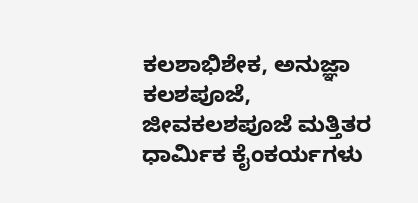ಕಲಶಾಭಿಶೇಕ, ಅನುಜ್ಞಾ ಕಲಶಪೂಜೆ, ಜೀವಕಲಶಪೂಜೆ ಮತ್ತಿತರ ಧಾರ್ಮಿಕ ಕೈಂಕರ್ಯಗಳು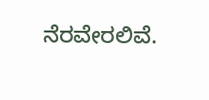ನೆರವೇರಲಿವೆ.